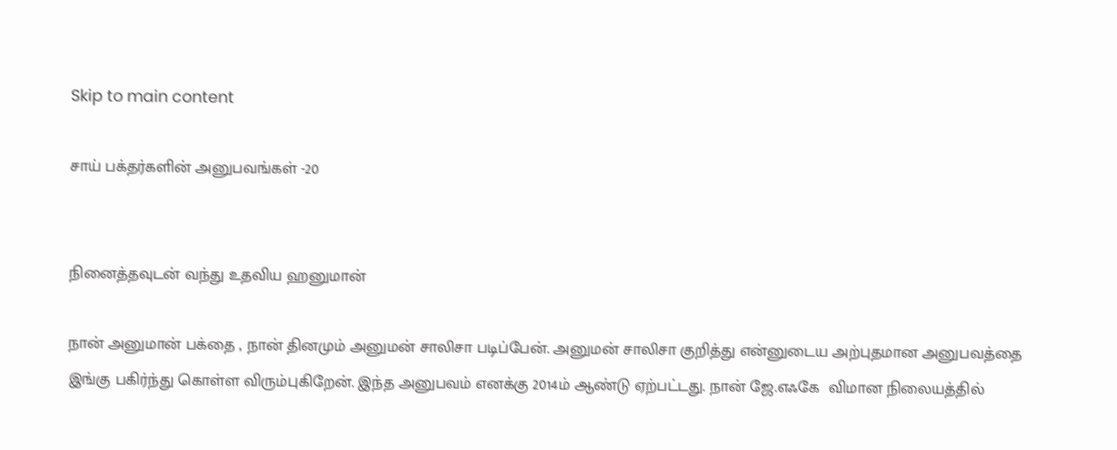Skip to main content

சாய் பக்தர்களின் அனுபவங்கள் -20


நினைத்தவுடன் வந்து உதவிய ஹனுமான்

நான் அனுமான் பக்தை , நான் தினமும் அனுமன் சாலிசா படிப்பேன். அனுமன் சாலிசா குறித்து என்னுடைய அற்புதமான அனுபவத்தை இங்கு பகிர்ந்து கொள்ள விரும்புகிறேன். இந்த அனுபவம் எனக்கு 2014ம் ஆண்டு ஏற்பட்டது. நான் ஜே.எஃகே  விமான நிலையத்தில்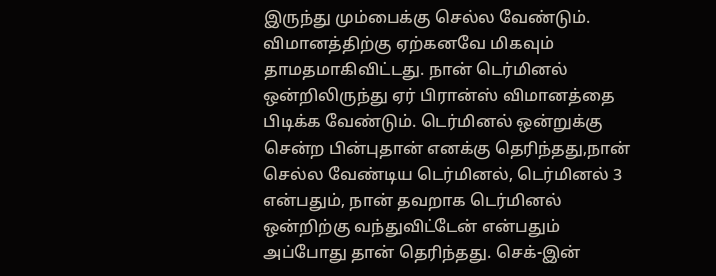இருந்து மும்பைக்கு செல்ல வேண்டும். விமானத்திற்கு ஏற்கனவே மிகவும் தாமதமாகிவிட்டது. நான் டெர்மினல் ஒன்றிலிருந்து ஏர் பிரான்ஸ் விமானத்தை பிடிக்க வேண்டும். டெர்மினல் ஒன்றுக்கு சென்ற பின்புதான் எனக்கு தெரிந்தது,நான் செல்ல வேண்டிய டெர்மினல், டெர்மினல் 3 என்பதும், நான் தவறாக டெர்மினல் ஒன்றிற்கு வந்துவிட்டேன் என்பதும் அப்போது தான் தெரிந்தது. செக்-இன்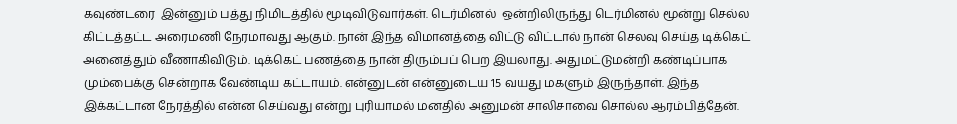கவுண்டரை  இன்னும் பத்து நிமிடத்தில் மூடிவிடுவார்கள். டெர்மினல்  ஒன்றிலிருந்து டெர்மினல் மூன்று செல்ல கிட்டத்தட்ட அரைமணி நேரமாவது ஆகும். நான் இந்த விமானத்தை விட்டு விட்டால் நான் செலவு செய்த டிக்கெட் அனைத்தும் வீணாகிவிடும். டிக்கெட் பணத்தை நான் திரும்பப் பெற இயலாது. அதுமட்டுமன்றி கண்டிப்பாக மும்பைக்கு சென்றாக வேண்டிய கட்டாயம். என்னுடன் என்னுடைய 15 வயது மகளும் இருந்தாள். இந்த இக்கட்டான நேரத்தில் என்ன செய்வது என்று புரியாமல் மனதில் அனுமன் சாலிசாவை சொல்ல ஆரம்பித்தேன்.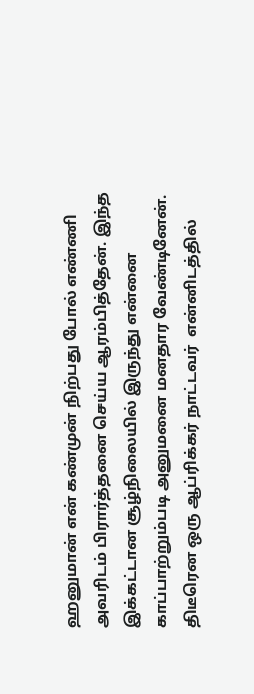ஹனுமான் என் கண்முன் நிற்பது போல் எண்ணி அவரிடம் பிரார்த்தனை செய்ய ஆரம்பித்தேன். இந்த இக்கட்டான சூழ்நிலையில் இருந்து என்னை காப்பாற்றும்படி அனுமனை மனதார வேண்டினேன். திடீரென ஒரு ஆப்ரிக்கர் நாட்டவர்  என்னிடத்தில்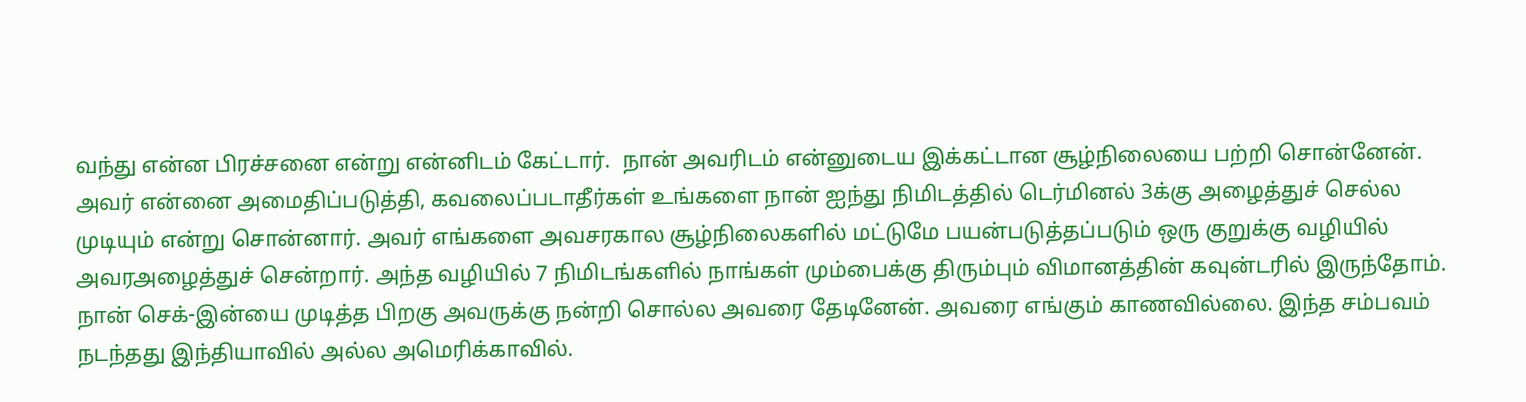வந்து என்ன பிரச்சனை என்று என்னிடம் கேட்டார்.  நான் அவரிடம் என்னுடைய இக்கட்டான சூழ்நிலையை பற்றி சொன்னேன். அவர் என்னை அமைதிப்படுத்தி, கவலைப்படாதீர்கள் உங்களை நான் ஐந்து நிமிடத்தில் டெர்மினல் 3க்கு அழைத்துச் செல்ல முடியும் என்று சொன்னார். அவர் எங்களை அவசரகால சூழ்நிலைகளில் மட்டுமே பயன்படுத்தப்படும் ஒரு குறுக்கு வழியில் அவரஅழைத்துச் சென்றார். அந்த வழியில் 7 நிமிடங்களில் நாங்கள் மும்பைக்கு திரும்பும் விமானத்தின் கவுன்டரில் இருந்தோம். நான் செக்-இன்யை முடித்த பிறகு அவருக்கு நன்றி சொல்ல அவரை தேடினேன். அவரை எங்கும் காணவில்லை. இந்த சம்பவம் நடந்தது இந்தியாவில் அல்ல அமெரிக்காவில்.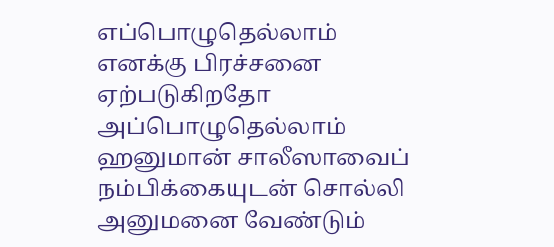எப்பொழுதெல்லாம் எனக்கு பிரச்சனை ஏற்படுகிறதோ அப்பொழுதெல்லாம் ஹனுமான் சாலீஸாவைப் நம்பிக்கையுடன் சொல்லி அனுமனை வேண்டும்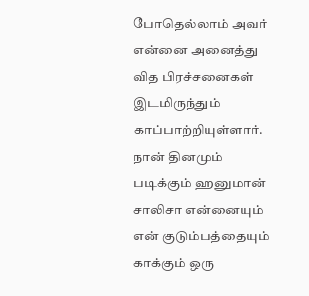போதெல்லாம் அவர் என்னை அனைத்து வித பிரச்சனைகள் இடமிருந்தும் காப்பாற்றியுள்ளார். நான் தினமும் படிக்கும் ஹனுமான் சாலிசா என்னையும் என் குடும்பத்தையும் காக்கும் ஒரு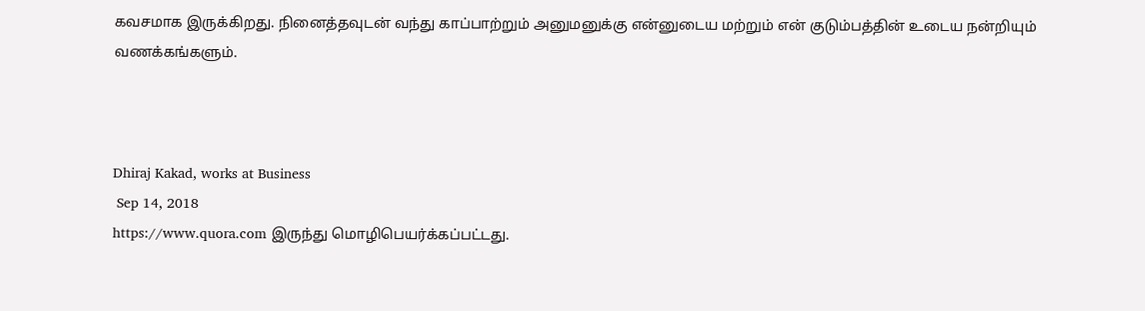கவசமாக இருக்கிறது. நினைத்தவுடன் வந்து காப்பாற்றும் அனுமனுக்கு என்னுடைய மற்றும் என் குடும்பத்தின் உடைய நன்றியும் வணக்கங்களும்.



Dhiraj Kakad, works at Business
 Sep 14, 2018
https://www.quora.com இருந்து மொழிபெயர்க்கப்பட்டது.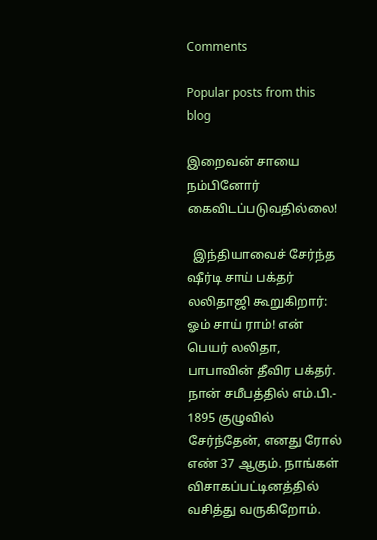Comments

Popular posts from this blog

இறைவன் சாயை நம்பினோர் கைவிடப்படுவதில்லை!

  இந்தியாவைச் சேர்ந்த ஷீர்டி சாய் பக்தர் லலிதாஜி கூறுகிறார்: ஓம் சாய் ராம்! என் பெயர் லலிதா, பாபாவின் தீவிர பக்தர். நான் சமீபத்தில் எம்.பி.- 1895 குழுவில் சேர்ந்தேன், எனது ரோல் எண் 37 ஆகும். நாங்கள் விசாகப்பட்டினத்தில் வசித்து வருகிறோம்.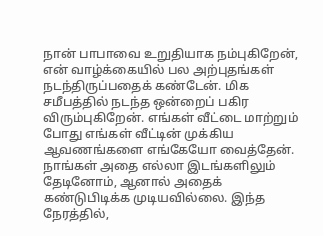நான் பாபாவை உறுதியாக நம்புகிறேன், என் வாழ்க்கையில் பல அற்புதங்கள் நடந்திருப்பதைக் கண்டேன். மிக சமீபத்தில் நடந்த ஒன்றைப் பகிர விரும்புகிறேன். எங்கள் வீட்டை மாற்றும் போது எங்கள் வீட்டின் முக்கிய ஆவணங்களை எங்கேயோ வைத்தேன். நாங்கள் அதை எல்லா இடங்களிலும் தேடினோம், ஆனால் அதைக் கண்டுபிடிக்க முடியவில்லை. இந்த நேரத்தில்,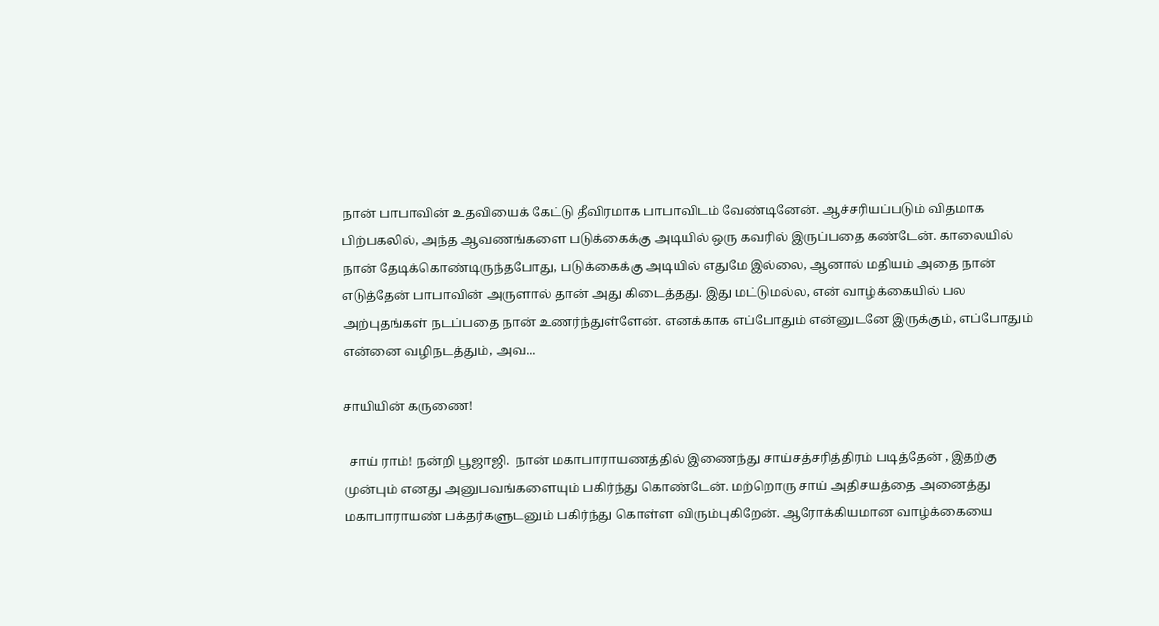நான் பாபாவின் உதவியைக் கேட்டு தீவிரமாக பாபாவிடம் வேண்டினேன். ஆச்சரியப்படும் விதமாக பிற்பகலில், அந்த ஆவணங்களை படுக்கைக்கு அடியில் ஒரு கவரில் இருப்பதை கண்டேன். காலையில் நான் தேடிக்கொண்டிருந்தபோது, படுக்கைக்கு அடியில் எதுமே இல்லை, ஆனால் மதியம் அதை நான் எடுத்தேன் பாபாவின் அருளால் தான் அது கிடைத்தது. இது மட்டுமல்ல, என் வாழ்க்கையில் பல அற்புதங்கள் நடப்பதை நான் உணர்ந்துள்ளேன். எனக்காக எப்போதும் என்னுடனே இருக்கும், எப்போதும் என்னை வழிநடத்தும், அவ...

சாயியின் கருணை!

  சாய் ராம்! நன்றி பூஜாஜி.  நான் மகாபாராயணத்தில் இணைந்து சாய்சத்சரித்திரம் படித்தேன் , இதற்கு முன்பும் எனது அனுபவங்களையும் பகிர்ந்து கொண்டேன். மற்றொரு சாய் அதிசயத்தை அனைத்து மகாபாராயண் பக்தர்களுடனும் பகிர்ந்து கொள்ள விரும்புகிறேன். ஆரோக்கியமான வாழ்க்கையை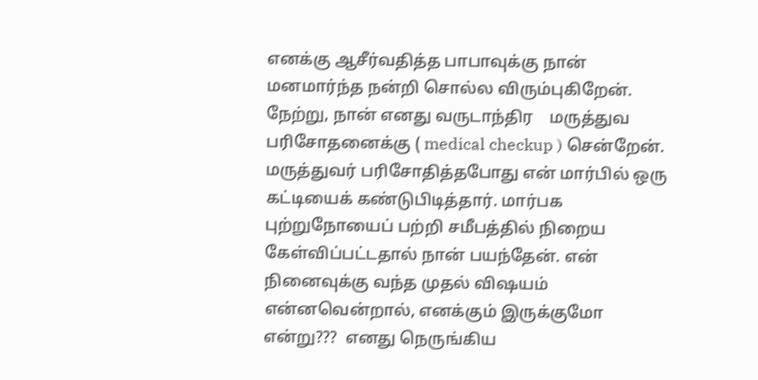எனக்கு ஆசீர்வதித்த பாபாவுக்கு நான் மனமார்ந்த நன்றி சொல்ல விரும்புகிறேன். நேற்று, நான் எனது வருடாந்திர    மருத்துவ பரிசோதனைக்கு ( medical checkup ) சென்றேன்.  மருத்துவர் பரிசோதித்தபோது என் மார்பில் ஒரு கட்டியைக் கண்டுபிடித்தார். மார்பக புற்றுநோயைப் பற்றி சமீபத்தில் நிறைய கேள்விப்பட்டதால் நான் பயந்தேன். என் நினைவுக்கு வந்த முதல் விஷயம் என்னவென்றால், எனக்கும் இருக்குமோ என்று???  எனது நெருங்கிய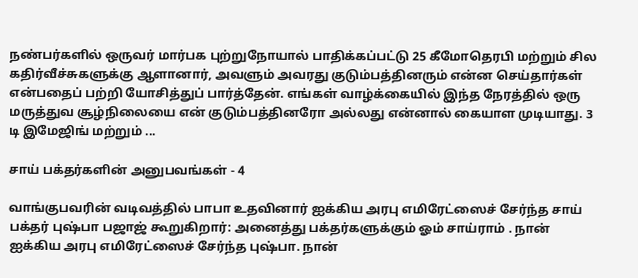நண்பர்களில் ஒருவர் மார்பக புற்றுநோயால் பாதிக்கப்பட்டு 25 கீமோதெரபி மற்றும் சில கதிர்வீச்சுகளுக்கு ஆளானார், அவளும் அவரது குடும்பத்தினரும் என்ன செய்தார்கள் என்பதைப் பற்றி யோசித்துப் பார்த்தேன். எங்கள் வாழ்க்கையில் இந்த நேரத்தில் ஒரு மருத்துவ சூழ்நிலையை என் குடும்பத்தினரோ அல்லது என்னால் கையாள முடியாது. 3 டி இமேஜிங் மற்றும் ...

சாய் பக்தர்களின் அனுபவங்கள் - 4

வாங்குபவரின் வடிவத்தில் பாபா உதவினார் ஐக்கிய அரபு எமிரேட்ஸைச் சேர்ந்த சாய் பக்தர் புஷ்பா பஜாஜ் கூறுகிறார்: அனைத்து பக்தர்களுக்கும் ஓம் சாய்ராம் . நான் ஐக்கிய அரபு எமிரேட்ஸைச் சேர்ந்த புஷ்பா. நான்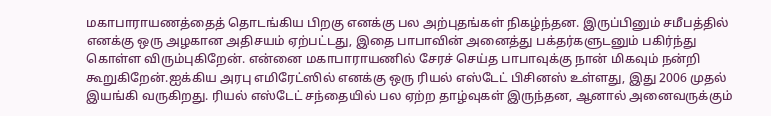மகாபாராயணத்தைத் தொடங்கிய பிறகு எனக்கு பல அற்புதங்கள் நிகழ்ந்தன. இருப்பினும் சமீபத்தில் எனக்கு ஒரு அழகான அதிசயம் ஏற்பட்டது, இதை பாபாவின் அனைத்து பக்தர்களுடனும் பகிர்ந்து கொள்ள விரும்புகிறேன். என்னை மகாபாராயணில் சேரச் செய்த பாபாவுக்கு நான் மிகவும் நன்றி கூறுகிறேன்.ஐக்கிய அரபு எமிரேட்ஸில் எனக்கு ஒரு ரியல் எஸ்டேட் பிசினஸ் உள்ளது, இது 2006 முதல்  இயங்கி வருகிறது. ரியல் எஸ்டேட் சந்தையில் பல ஏற்ற தாழ்வுகள் இருந்தன, ஆனால் அனைவருக்கும்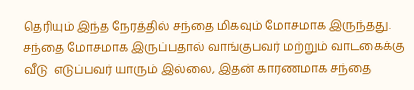தெரியும் இந்த நேரத்தில் சந்தை மிகவும் மோசமாக இருந்தது. சந்தை மோசமாக இருப்பதால் வாங்குபவர் மற்றும் வாடகைக்கு வீடு  எடுப்பவர் யாரும் இல்லை, இதன் காரணமாக சந்தை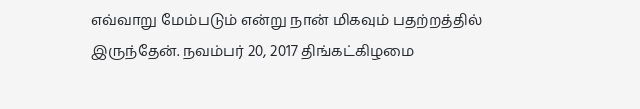எவ்வாறு மேம்படும் என்று நான் மிகவும் பதற்றத்தில் இருந்தேன். நவம்பர் 20, 2017 திங்கட்கிழமை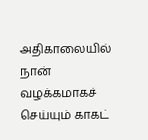அதிகாலையில் நான் வழக்கமாகச் செய்யும் காகட்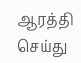ஆரத்தி செய்து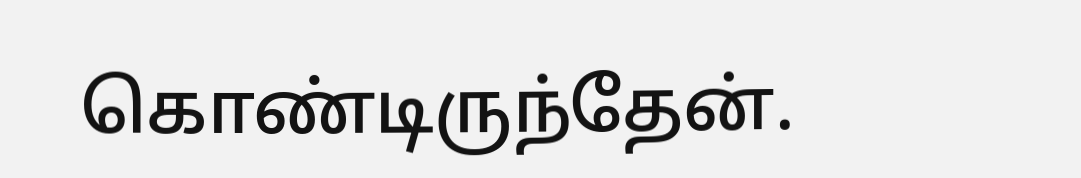கொண்டிருந்தேன்.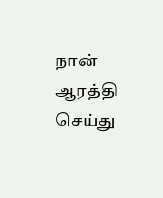நான் ஆரத்தி செய்து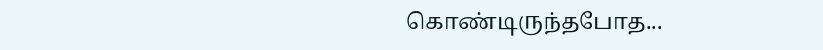கொண்டிருந்தபோத...